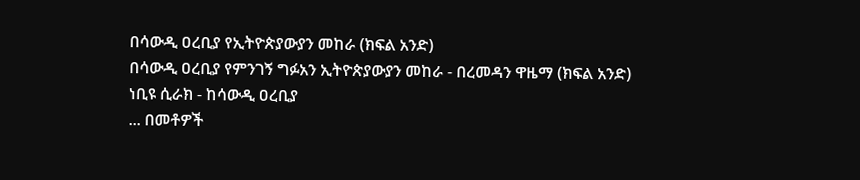በሳውዲ ዐረቢያ የኢትዮጵያውያን መከራ (ክፍል አንድ)
በሳውዲ ዐረቢያ የምንገኝ ግፉአን ኢትዮጵያውያን መከራ - በረመዳን ዋዜማ (ክፍል አንድ)
ነቢዩ ሲራክ - ከሳውዲ ዐረቢያ
... በመቶዎች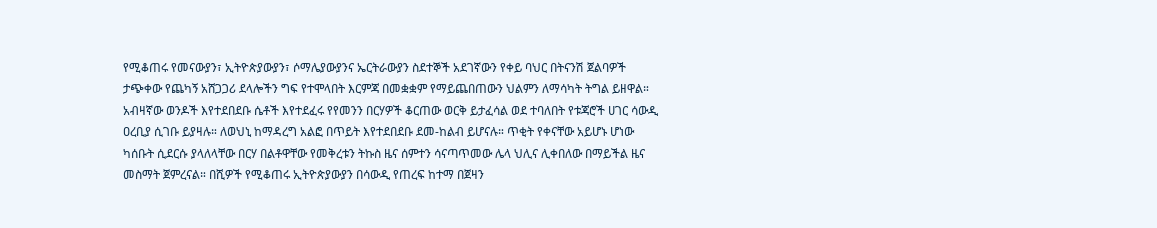የሚቆጠሩ የመናውያን፣ ኢትዮጵያውያን፣ ሶማሌያውያንና ኤርትራውያን ስደተኞች አደገኛውን የቀይ ባህር በትናንሽ ጀልባዎች ታጭቀው የጨካኝ አሸጋጋሪ ደላሎችን ግፍ የተሞላበት እርምጃ በመቋቋም የማይጨበጠውን ህልምን ለማሳካት ትግል ይዘዋል። አብዛኛው ወንዶች እየተደበደቡ ሴቶች እየተደፈሩ የየመንን በርሃዎች ቆርጠው ወርቅ ይታፈሳል ወደ ተባለበት የቱጃሮች ሀገር ሳውዲ ዐረቢያ ሲገቡ ይያዛሉ። ለወህኒ ከማዳረግ አልፎ በጥይት እየተደበደቡ ደመ-ከልብ ይሆናሉ። ጥቂት የቀናቸው አይሆኑ ሆነው ካሰቡት ሲደርሱ ያላለላቸው በርሃ በልቶዋቸው የመቅረቱን ትኩስ ዜና ሰምተን ሳናጣጥመው ሌላ ህሊና ሊቀበለው በማይችል ዜና መስማት ጀምረናል። በሺዎች የሚቆጠሩ ኢትዮጵያውያን በሳውዲ የጠረፍ ከተማ በጀዛን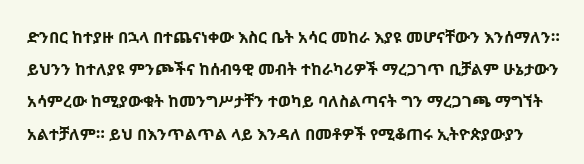ድንበር ከተያዙ በኋላ በተጨናነቀው እስር ቤት አሳር መከራ እያዩ መሆናቸውን እንሰማለን። ይህንን ከተለያዩ ምንጮችና ከሰብዓዊ መብት ተከራካሪዎች ማረጋገጥ ቢቻልም ሁኔታውን አሳምረው ከሚያውቁት ከመንግሥታቸን ተወካይ ባለስልጣናት ግን ማረጋገጫ ማግኘት አልተቻለም። ይህ በእንጥልጥል ላይ እንዳለ በመቶዎች የሚቆጠሩ ኢትዮጵያውያን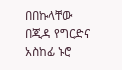በበኩላቸው በጂዳ የግርድና አስከፊ ኑሮ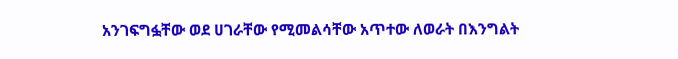አንገፍግፏቸው ወደ ሀገራቸው የሚመልሳቸው አጥተው ለወራት በእንግልት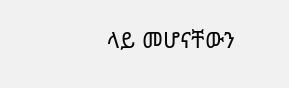ላይ መሆናቸውን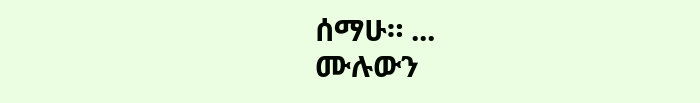ሰማሁ። ...
ሙሉውን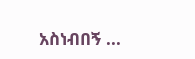አስነብበኝ ...